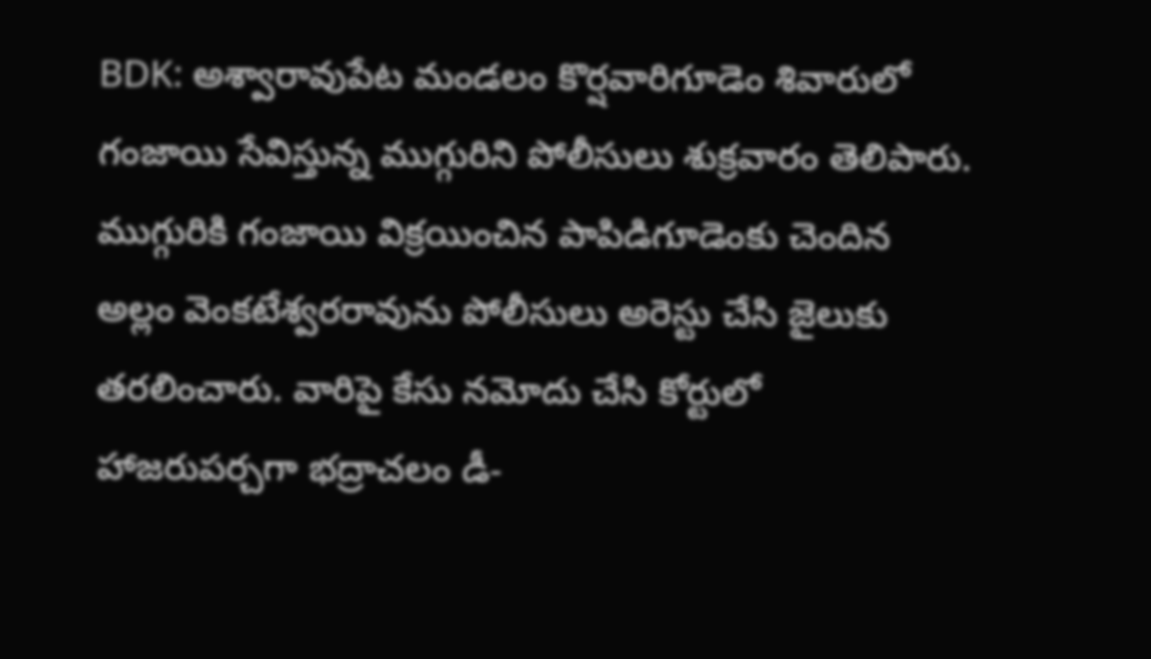BDK: అశ్వారావుపేట మండలం కొర్షవారిగూడెం శివారులో గంజాయి సేవిస్తున్న ముగ్గురిని పోలీసులు శుక్రవారం తెలిపారు. ముగ్గురికి గంజాయి విక్రయించిన పాపిడిగూడెంకు చెందిన అల్లం వెంకటేశ్వరరావును పోలీసులు అరెస్టు చేసి జైలుకు తరలించారు. వారిపై కేసు నమోదు చేసి కోర్టులో హాజరుపర్చగా భద్రాచలం డీ-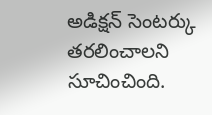అడిక్షన్ సెంటర్కు తరలించాలని సూచించింది.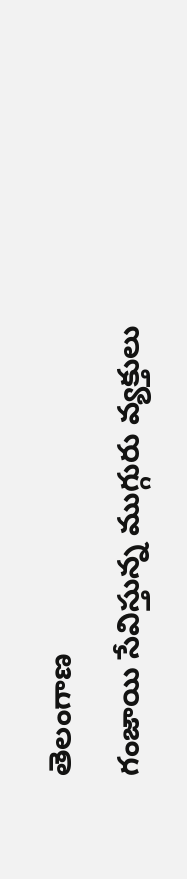తెలంగాణ
గంజాయి సేవిస్తున్న ముగ్గురు వ్యక్తులు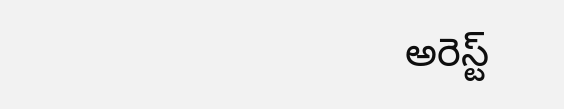అరెస్ట్